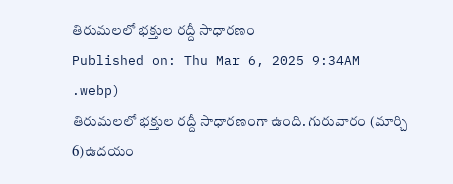తిరుమలలో భక్తుల రద్దీ సాధారణం
Published on: Thu Mar 6, 2025 9:34AM
.webp)
తిరుమలలో భక్తుల రద్దీ సాధారణంగా ఉంది. గురువారం (మార్చి 6)ఉదయం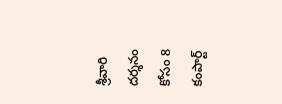శ్రీవారి దర్శనం కోసం 8 కంపార్ట్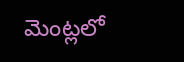మెంట్లలో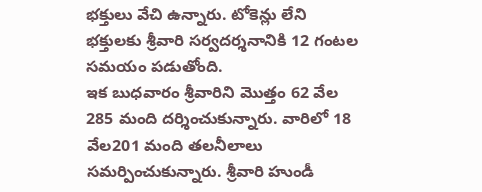భక్తులు వేచి ఉన్నారు. టోకెన్లు లేని భక్తులకు శ్రీవారి సర్వదర్శనానికి 12 గంటల సమయం పడుతోంది.
ఇక బుధవారం శ్రీవారిని మొత్తం 62 వేల 285 మంది దర్శించుకున్నారు. వారిలో 18 వేల201 మంది తలనీలాలు సమర్పించుకున్నారు. శ్రీవారి హుండీ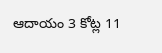ఆదాయం 3 కోట్ల 11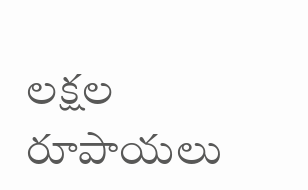లక్షల రూపాయలు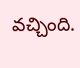వచ్చింది.